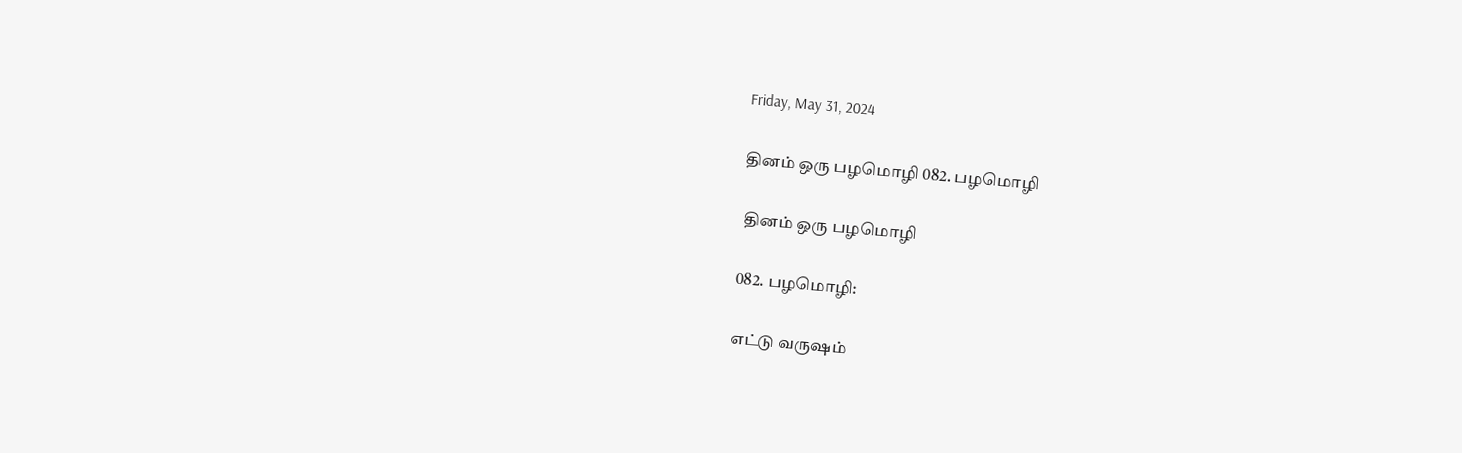Friday, May 31, 2024

தினம் ஒரு பழமொழி 082. பழமொழி

 தினம் ஒரு பழமொழி

082. பழமொழி:

எட்டு வருஷம்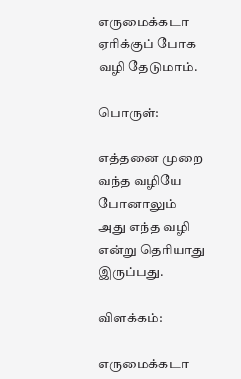எருமைக்கடா ஏரிக்குப் போக வழி தேடுமாம்.

பொருள்:

எத்தனை முறை வந்த வழியே போனாலும் அது எந்த வழி என்று தெரியாது இருப்பது.

விளக்கம்:

எருமைக்கடா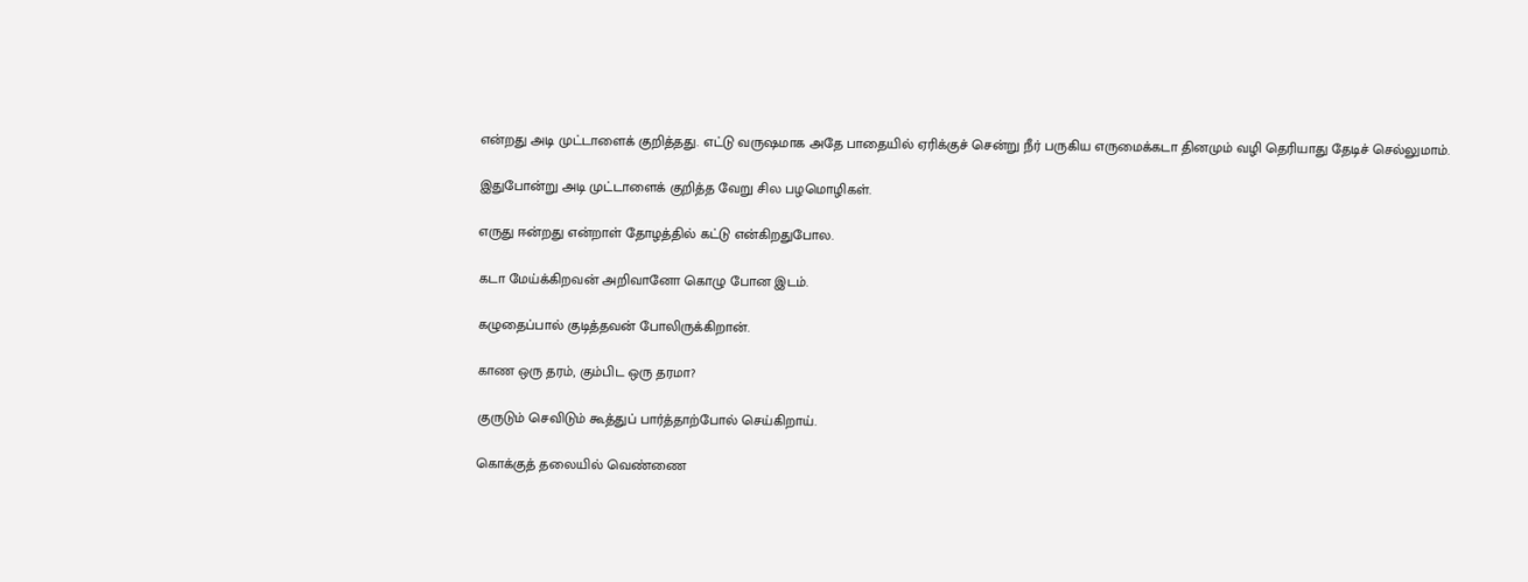என்றது அடி முட்டாளைக் குறித்தது. எட்டு வருஷமாக அதே பாதையில் ஏரிக்குச் சென்று நீர் பருகிய எருமைக்கடா தினமும் வழி தெரியாது தேடிச் செல்லுமாம்.

இதுபோன்று அடி முட்டாளைக் குறித்த வேறு சில பழமொழிகள்.

எருது ஈன்றது என்றாள் தோழத்தில் கட்டு என்கிறதுபோல.

கடா மேய்க்கிறவன் அறிவானோ கொழு போன இடம்.

கழுதைப்பால் குடித்தவன் போலிருக்கிறான்.

காண ஒரு தரம், கும்பிட ஒரு தரமா?

குருடும் செவிடும் கூத்துப் பார்த்தாற்போல் செய்கிறாய்.

கொக்குத் தலையில் வெண்ணை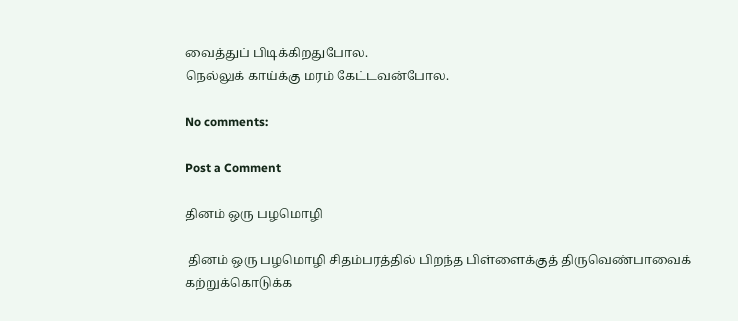வைத்துப் பிடிக்கிறதுபோல.
நெல்லுக் காய்க்கு மரம் கேட்டவன்போல.

No comments:

Post a Comment

தினம் ஒரு பழமொழி

 தினம் ஒரு பழமொழி சிதம்பரத்தில் பிறந்த பிள்ளைக்குத் திருவெண்பாவைக் கற்றுக்கொடுக்க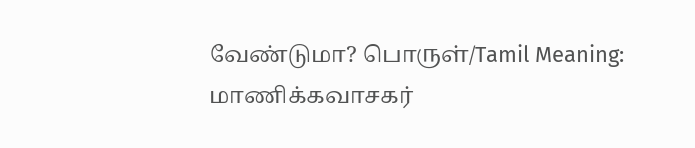வேண்டுமா? பொருள்/Tamil Meaning: மாணிக்கவாசகர்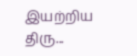இயற்றிய திரு...